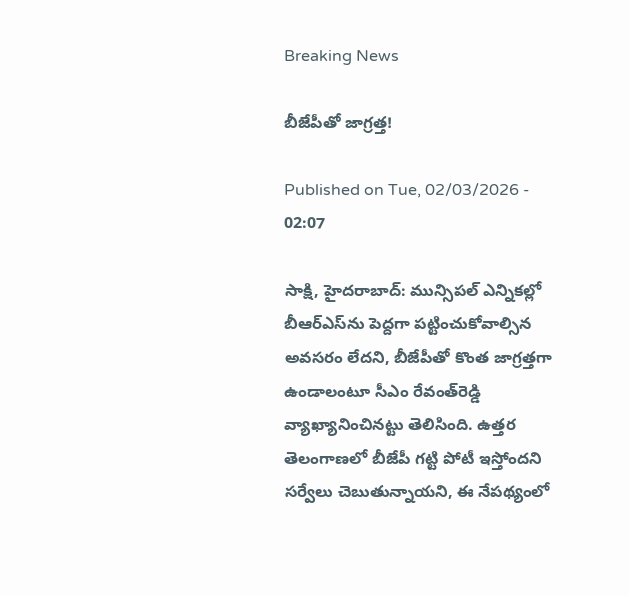Breaking News

బీజేపీతో జాగ్రత్త!

Published on Tue, 02/03/2026 - 02:07

సాక్షి, హైదరాబాద్‌: మున్సిపల్‌ ఎన్నికల్లో బీఆర్‌ఎస్‌ను పెద్దగా పట్టించుకోవాల్సిన అవసరం లేదని, బీజేపీతో కొంత జాగ్రత్తగా ఉండాలంటూ సీఎం రేవంత్‌రెడ్డి వ్యాఖ్యానించినట్టు తెలిసింది. ఉత్తర తెలంగాణలో బీజేపీ గట్టి పోటీ ఇస్తోందని సర్వేలు చెబుతున్నాయని, ఈ నేపథ్యంలో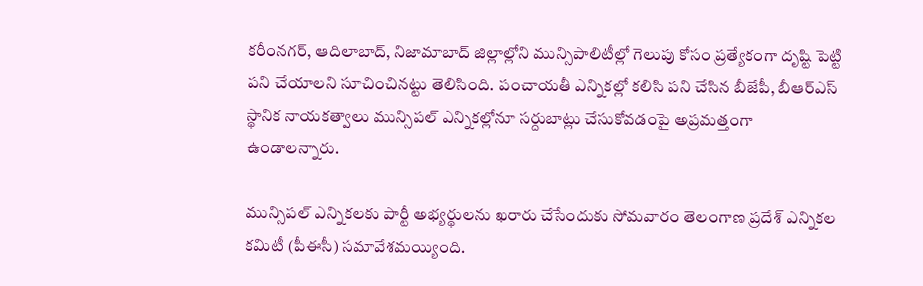కరీంనగర్, ఆదిలాబాద్, నిజామాబాద్‌ జిల్లాల్లోని మున్సిపాలిటీల్లో గెలుపు కోసం ప్రత్యేకంగా దృష్టి పెట్టి పని చేయాలని సూచించినట్టు తెలిసింది. పంచాయతీ ఎన్నికల్లో కలిసి పని చేసిన బీజేపీ, బీఆర్‌ఎస్‌ స్థానిక నాయకత్వాలు మున్సిపల్‌ ఎన్నికల్లోనూ సర్దుబాట్లు చేసుకోవడంపై అప్రమత్తంగా ఉండాలన్నారు.

మున్సిపల్‌ ఎన్నికలకు పార్టీ అభ్యర్థులను ఖరారు చేసేందుకు సోమవారం తెలంగాణ ప్రదేశ్‌ ఎన్నికల కమిటీ (పీఈసీ) సమావేశమయ్యింది.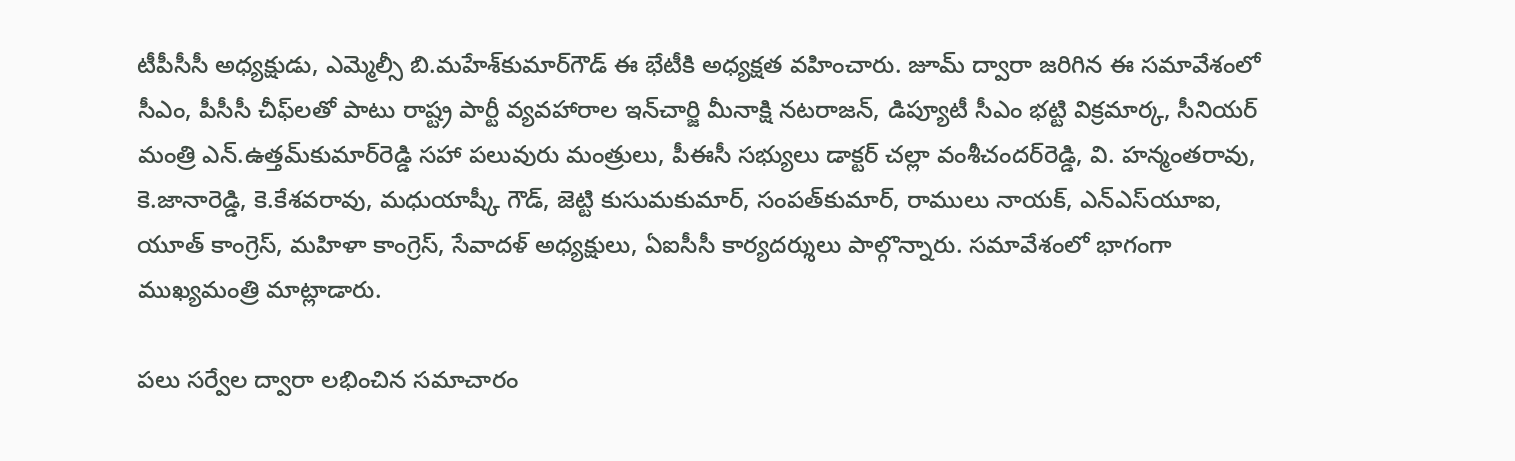టీపీసీసీ అధ్యక్షుడు, ఎమ్మెల్సీ బి.మహేశ్‌కుమార్‌గౌడ్‌ ఈ భేటీకి అధ్యక్షత వహించారు. జూమ్‌ ద్వారా జరిగిన ఈ సమావేశంలో సీఎం, పీసీసీ చీఫ్‌లతో పాటు రాష్ట్ర పార్టీ వ్యవహారాల ఇన్‌చార్జి మీనాక్షి నటరాజన్, డిప్యూటీ సీఎం భట్టి విక్రమార్క, సీనియర్‌ మంత్రి ఎన్‌.ఉత్తమ్‌కుమార్‌రెడ్డి సహా పలువురు మంత్రులు, పీఈసీ సభ్యులు డాక్టర్‌ చల్లా వంశీచందర్‌రెడ్డి, వి. హన్మంతరావు, కె.జానారెడ్డి, కె.కేశవరావు, మధుయాష్కీ గౌడ్, జెట్టి కుసుమకుమార్, సంపత్‌కుమార్, రాములు నాయక్, ఎన్‌ఎస్‌యూఐ, యూత్‌ కాంగ్రెస్, మహిళా కాంగ్రెస్, సేవాదళ్‌ అధ్యక్షులు, ఏఐసీసీ కార్యదర్శులు పాల్గొన్నారు. సమావేశంలో భాగంగా ముఖ్యమంత్రి మాట్లాడారు.

పలు సర్వేల ద్వారా లభించిన సమాచారం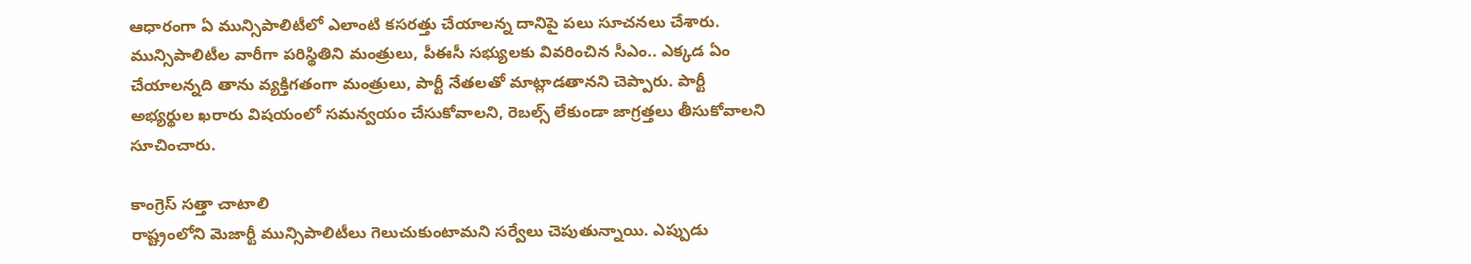ఆధారంగా ఏ మున్సిపాలిటీలో ఎలాంటి కసరత్తు చేయాలన్న దానిపై పలు సూచనలు చేశారు. మున్సిపాలిటీల వారీగా పరిస్థితిని మంత్రులు, పీఈసీ సభ్యులకు వివరించిన సీఎం.. ఎక్కడ ఏం చేయాలన్నది తాను వ్యక్తిగతంగా మంత్రులు, పార్టీ నేతలతో మాట్లాడతానని చెప్పారు. పార్టీ అభ్యర్థుల ఖరారు విషయంలో సమన్వయం చేసుకోవాలని, రెబల్స్‌ లేకుండా జాగ్రత్తలు తీసుకోవాలని సూచించారు.

కాంగ్రెస్‌ సత్తా చాటాలి
రాష్ట్రంలోని మెజార్టీ మున్సిపాలిటీలు గెలుచుకుంటామని సర్వేలు చెపుతున్నాయి. ఎప్పుడు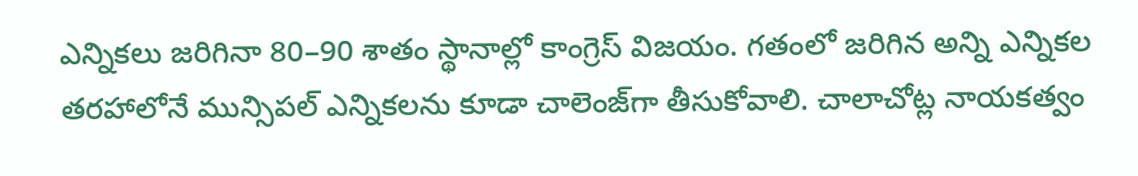ఎన్నికలు జరిగినా 80–90 శాతం స్థానాల్లో కాంగ్రెస్‌ విజయం. గతంలో జరిగిన అన్ని ఎన్నికల తరహాలోనే మున్సిపల్‌ ఎన్నికలను కూడా చాలెంజ్‌గా తీసుకోవాలి. చాలాచోట్ల నాయకత్వం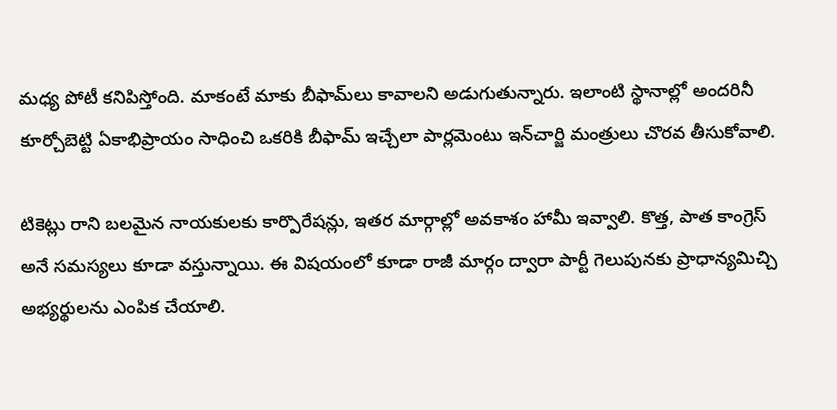మధ్య పోటీ కనిపిస్తోంది. మాకంటే మాకు బీఫామ్‌లు కావాలని అడుగుతున్నారు. ఇలాంటి స్థానాల్లో అందరినీ కూర్చోబెట్టి ఏకాభిప్రాయం సాధించి ఒకరికి బీఫామ్‌ ఇచ్చేలా పార్లమెంటు ఇన్‌చార్జి మంత్రులు చొరవ తీసుకోవాలి.

టికెట్లు రాని బలమైన నాయకులకు కార్పొరేషన్లు, ఇతర మార్గాల్లో అవకాశం హామీ ఇవ్వాలి. కొత్త, పాత కాంగ్రెస్‌ అనే సమస్యలు కూడా వస్తున్నాయి. ఈ విషయంలో కూడా రాజీ మార్గం ద్వారా పార్టీ గెలుపునకు ప్రాధాన్యమిచ్చి అభ్యర్థులను ఎంపిక చేయాలి.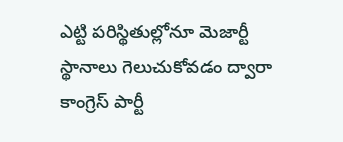ఎట్టి పరిస్థితుల్లోనూ మెజార్టీ స్థానాలు గెలుచుకోవడం ద్వారా కాంగ్రెస్‌ పార్టీ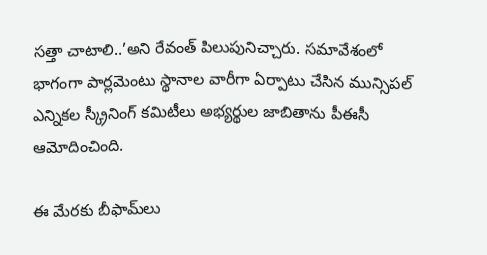సత్తా చాటాలి..’అని రేవంత్‌ పిలుపునిచ్చారు. సమావేశంలో భాగంగా పార్లమెంటు స్థానాల వారీగా ఏర్పాటు చేసిన మున్సిపల్‌ ఎన్నికల స్క్రీనింగ్‌ కమిటీలు అభ్యర్థుల జాబితాను పీఈసీ ఆమోదించింది.

ఈ మేరకు బీఫామ్‌లు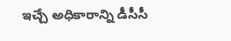ఇచ్చే అధికారాన్ని డీసీసీ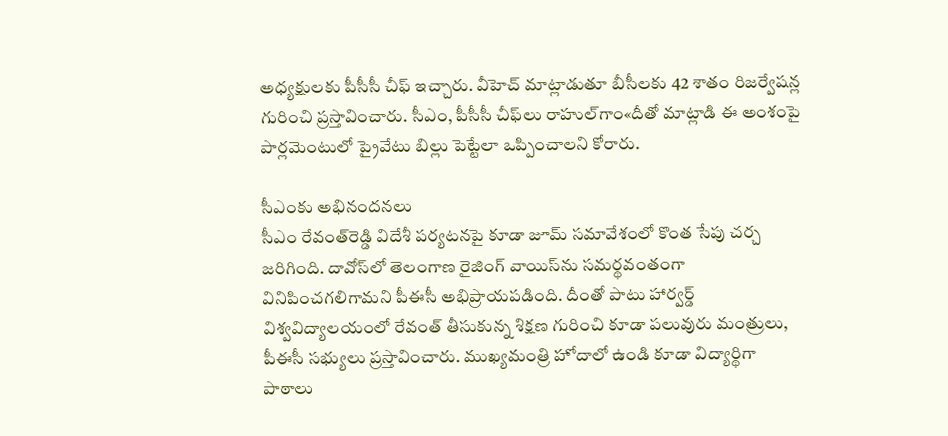అధ్యక్షులకు పీసీసీ చీఫ్‌ ఇచ్చారు. వీహెచ్‌ మాట్లాడుతూ బీసీలకు 42 శాతం రిజర్వేషన్ల గురించి ప్రస్తావించారు. సీఎం, పీసీసీ చీఫ్‌లు రాహుల్‌గాం«దీతో మాట్లాడి ఈ అంశంపై పార్లమెంటులో ప్రైవేటు బిల్లు పెట్టేలా ఒప్పించాలని కోరారు.

సీఎంకు అభినందనలు
సీఎం రేవంత్‌రెడ్డి విదేశీ పర్యటనపై కూడా జూమ్‌ సమావేశంలో కొంత సేపు చర్చ జరిగింది. దావోస్‌లో తెలంగాణ రైజింగ్‌ వాయిస్‌ను సమర్థవంతంగా వినిపించగలిగామని పీఈసీ అభిప్రాయపడింది. దీంతో పాటు హార్వర్డ్‌ విశ్వవిద్యాలయంలో రేవంత్‌ తీసుకున్న శిక్షణ గురించి కూడా పలువురు మంత్రులు, పీఈసీ సభ్యులు ప్రస్తావించారు. ముఖ్యమంత్రి హోదాలో ఉండి కూడా విద్యార్థిగా పాఠాలు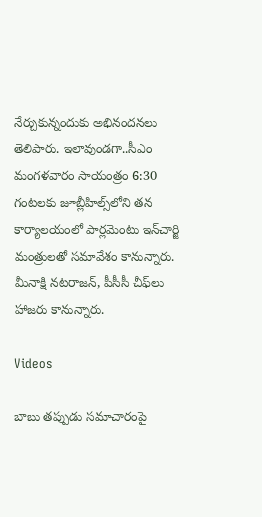నేర్చుకున్నందుకు అభినందనలు తెలిపారు. ఇలావుండగా..సీఎం మంగళవారం సాయంత్రం 6:30 గంటలకు జూబ్లీహిల్స్‌లోని తన కార్యాలయంలో పార్లమెంటు ఇన్‌చార్జి మంత్రులతో సమావేశం కానున్నారు. మీనాక్షి నటరాజన్, పీసీసీ చీఫ్‌లు హాజరు కానున్నారు.

Videos

బాబు తప్పుడు సమాచారంపై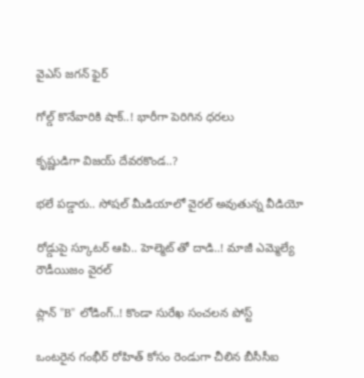వైఎస్ జగన్ ఫైర్

గోల్డ్ కొనేవారికి షాక్..! భారీగా పెరిగిన ధరలు

కృష్ణుడిగా విజయ్ దేవరకొండ..?

భలే పడ్డారు.. సోషల్ మీడియాలో వైరల్ అవుతున్న వీడియో

రోడ్డుపై స్కూటర్ ఆపి.. హెల్మెట్ తో దాడి..! మాజీ ఎమ్మెల్యే రౌడీయిజం వైరల్

ప్లాన్ "B" లోడింగ్..! కొండా సురేఖ సంచలన పోస్ట్

ఒంటరైన గంభీర్ రోహిత్ కోసం రెండుగా చీలిన బీసీసీఐ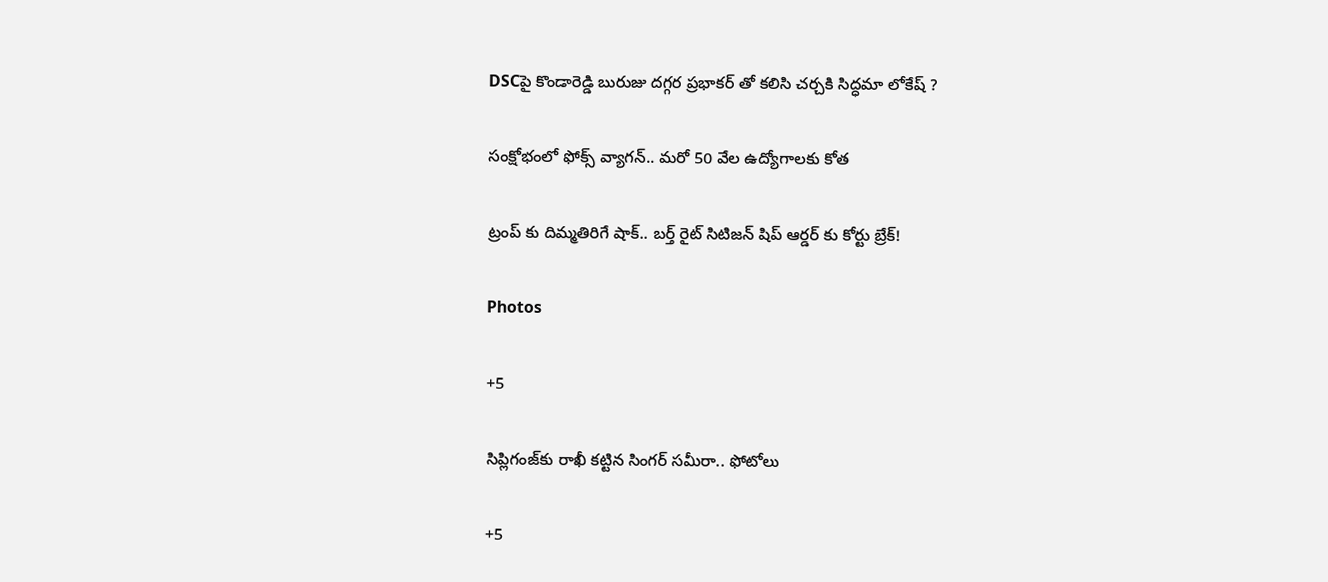DSCపై కొండారెడ్డి బురుజు దగ్గర ప్రభాకర్ తో కలిసి చర్చకి సిద్ధమా లోకేష్ ?

సంక్షోభంలో ఫోక్స్ వ్యాగన్.. మరో 50 వేల ఉద్యోగాలకు కోత

ట్రంప్ కు దిమ్మతిరిగే షాక్.. బర్త్ రైట్ సిటిజన్ షిప్ ఆర్డర్ కు కోర్టు బ్రేక్!

Photos

+5

సిప్లిగంజ్‌కు రాఖీ కట్టిన సింగర్ సమీరా.. ఫోటోలు

+5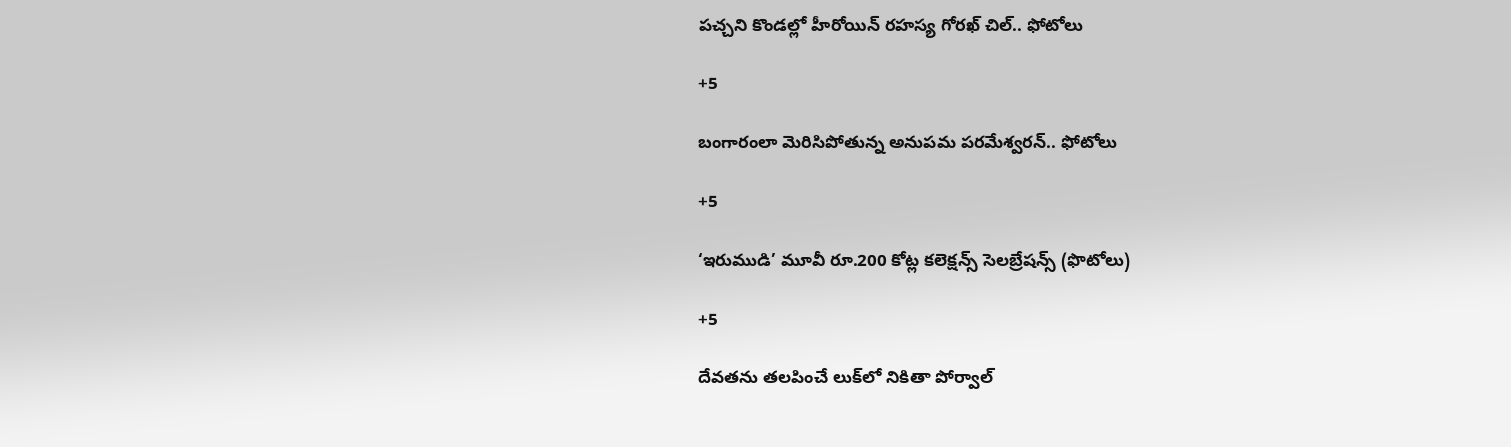పచ్చని కొండల్లో హీరోయిన్ రహస్య గోరఖ్ చిల్.. ఫోటోలు

+5

బంగారంలా మెరిసిపోతున్న అనుపమ పరమేశ్వరన్.. ఫోటోలు

+5

‘ఇరుముడి’ మూవీ రూ.200 కోట్ల కలెక్షన్స్ సెలబ్రేషన్స్ (ఫొటోలు)

+5

దేవతను తలపించే లుక్‌లో నికితా పోర్వాల్‌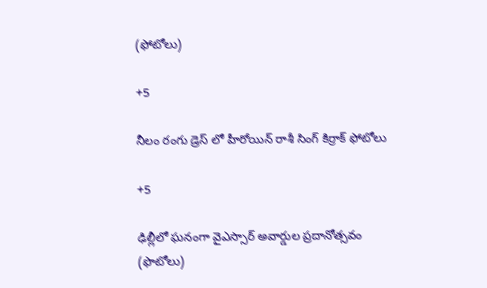(ఫోటోలు)

+5

నీలం రంగు డ్రెస్ లో హీరోయిన్ రాశీ సింగ్ కిర్రాక్ ఫోటోలు

+5

ఢిల్లీలో ఘనంగా వైఎస్సార్‌ అవార్డుల ప్రదానోత్సవం (ఫొటోలు)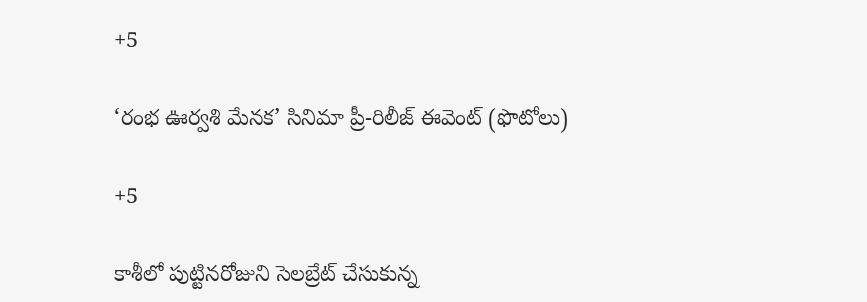+5

‘రంభ ఊర్వశి మేనక’ సినిమా ప్రీ-రిలీజ్ ఈవెంట్‌ (ఫొటోలు)

+5

కాశీలో పుట్టినరోజుని సెలబ్రేట్ చేసుకున్న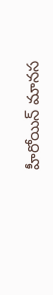హీరోయిన్ మానస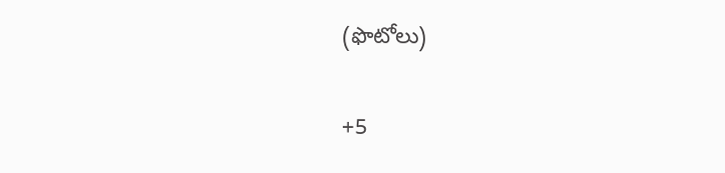(ఫొటోలు)

+5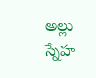అల్లు స్నేహ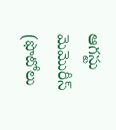ఆగస్టు మెమొరీస్ (ఫొటోలు